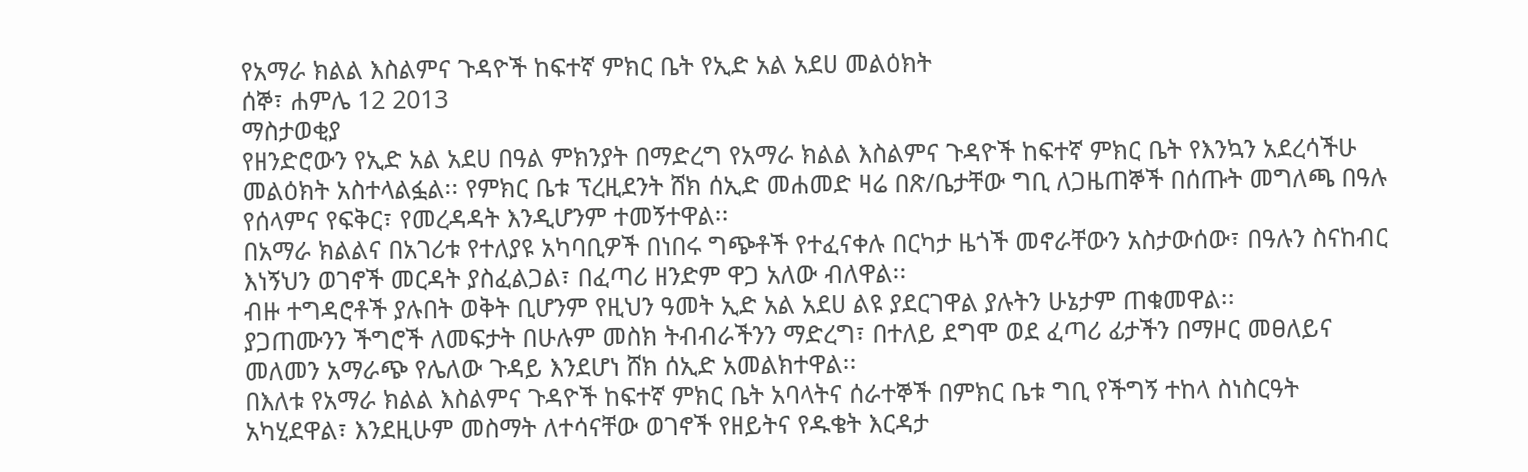የአማራ ክልል እስልምና ጉዳዮች ከፍተኛ ምክር ቤት የኢድ አል አደሀ መልዕክት
ሰኞ፣ ሐምሌ 12 2013
ማስታወቂያ
የዘንድሮውን የኢድ አል አደሀ በዓል ምክንያት በማድረግ የአማራ ክልል እስልምና ጉዳዮች ከፍተኛ ምክር ቤት የእንኳን አደረሳችሁ መልዕክት አስተላልፏል፡፡ የምክር ቤቱ ፕረዚደንት ሸክ ሰኢድ መሐመድ ዛሬ በጽ/ቤታቸው ግቢ ለጋዜጠኞች በሰጡት መግለጫ በዓሉ የሰላምና የፍቅር፣ የመረዳዳት እንዲሆንም ተመኝተዋል፡፡
በአማራ ክልልና በአገሪቱ የተለያዩ አካባቢዎች በነበሩ ግጭቶች የተፈናቀሉ በርካታ ዜጎች መኖራቸውን አስታውሰው፣ በዓሉን ስናከብር እነኝህን ወገኖች መርዳት ያስፈልጋል፣ በፈጣሪ ዘንድም ዋጋ አለው ብለዋል፡፡
ብዙ ተግዳሮቶች ያሉበት ወቅት ቢሆንም የዚህን ዓመት ኢድ አል አደሀ ልዩ ያደርገዋል ያሉትን ሁኔታም ጠቁመዋል፡፡
ያጋጠሙንን ችግሮች ለመፍታት በሁሉም መስክ ትብብራችንን ማድረግ፣ በተለይ ደግሞ ወደ ፈጣሪ ፊታችን በማዞር መፀለይና መለመን አማራጭ የሌለው ጉዳይ እንደሆነ ሸክ ሰኢድ አመልክተዋል፡፡
በእለቱ የአማራ ክልል እስልምና ጉዳዮች ከፍተኛ ምክር ቤት አባላትና ሰራተኞች በምክር ቤቱ ግቢ የችግኝ ተከላ ስነስርዓት አካሂደዋል፣ እንደዚሁም መስማት ለተሳናቸው ወገኖች የዘይትና የዱቄት እርዳታ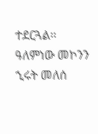ተደርጓል፡፡
ዓለምነው መኮንን
ኂሩት መለሰ